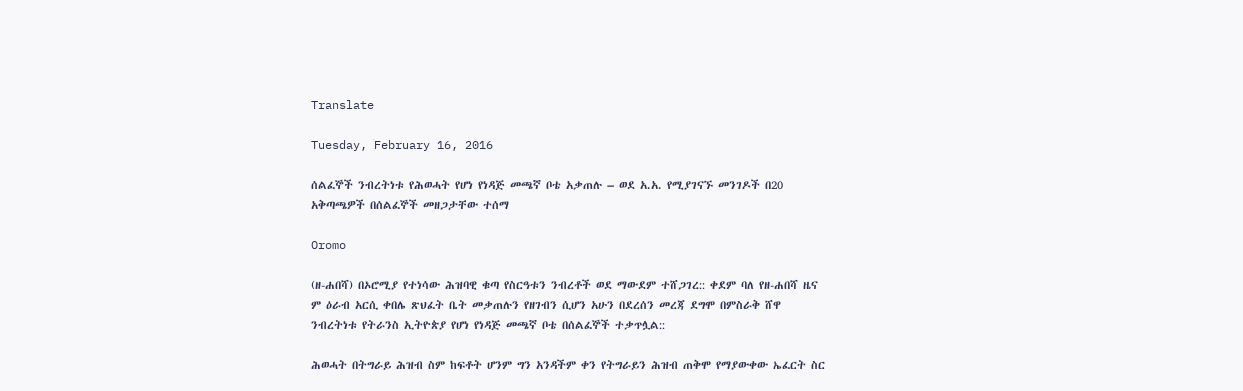Translate

Tuesday, February 16, 2016

ሰልፈኞች ንብረትነቱ የሕወሓት የሆነ የነዳጅ መጫኛ ቦቴ አቃጠሉ – ወደ አ.አ. የሚያገናኙ መንገዶች በ20 አቅጣጫዎች በሰልፈኞች መዘጋታቸው ተሰማ

Oromo

(ዘ-ሐበሻ) በኦሮሚያ የተነሳው ሕዝባዊ ቁጣ የስርዓቱን ንብረቶች ወደ ማውደም ተሸጋገረ:: ቀደም ባለ የዘ-ሐበሻ ዜና ም ዕራብ አርሲ ቀበሌ ጽህፈት ቤት መቃጠሉን የዘገብን ሲሆን አሁን በደረሰን መረጃ ደግሞ በምስራቅ ሸዋ ንብረትነቱ የትራንስ ኢትዮጵያ የሆነ የነዳጅ መጫኛ ቦቴ በሰልፈኞች ተቃጥሏል::

ሕወሓት በትግራይ ሕዝብ ስም ከፍቶት ሆንም ግን አንዳችም ቀን የትግራይን ሕዝብ ጠቅሞ የማያውቀው ኤፈርት ስር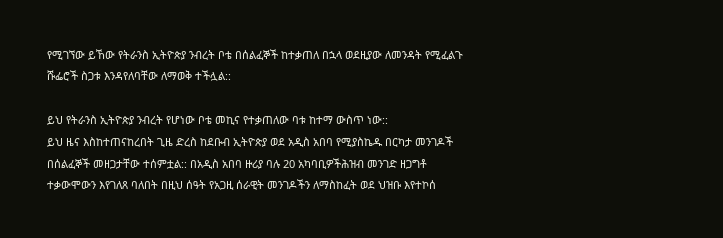የሚገኘው ይኸው የትራንስ ኢትዮጵያ ንብረት ቦቴ በሰልፈኞች ከተቃጠለ በኋላ ወደዚያው ለመንዳት የሚፈልጉ ሹፌሮች ስጋቱ እንዳየለባቸው ለማወቅ ተችሏል::

ይህ የትራንስ ኢትዮጵያ ንብረት የሆነው ቦቴ መኪና የተቃጠለው ባቱ ከተማ ውስጥ ነው::
ይህ ዜና እስከተጠናከረበት ጊዜ ድረስ ከደቡብ ኢትዮጵያ ወደ አዲስ አበባ የሚያስኬዱ በርካታ መንገዶች በሰልፈኞች መዘጋታቸው ተሰምቷል:: በአዲስ አበባ ዙሪያ ባሉ 20 አካባቢዎችሕዝብ መንገድ ዘጋግቶ ተቃውሞውን እየገለጸ ባለበት በዚህ ሰዓት የአጋዚ ሰራዊት መንገዶችን ለማስከፈት ወደ ህዝቡ እየተኮሰ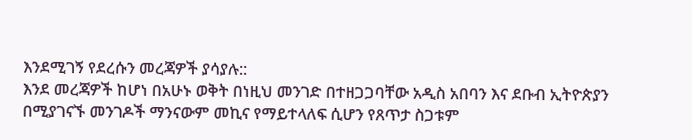እንደሚገኝ የደረሱን መረጃዎች ያሳያሉ::
እንደ መረጃዎች ከሆነ በአሁኑ ወቅት በነዚህ መንገድ በተዘጋጋባቸው አዲስ አበባን እና ደቡብ ኢትዮጵያን በሚያገናኙ መንገዶች ማንናውም መኪና የማይተላለፍ ሲሆን የጸጥታ ስጋቱም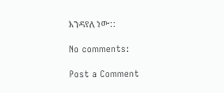እንዳየለ ነው::

No comments:

Post a Comment